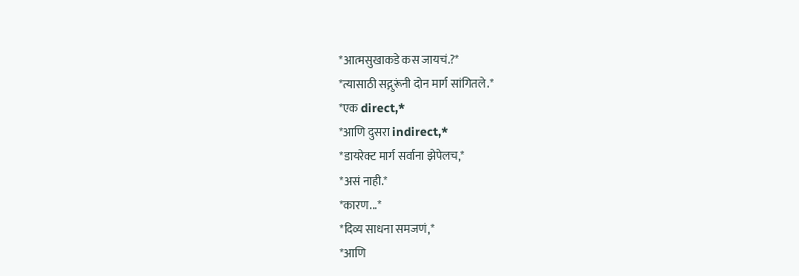*आत्मसुखाकडे कस जायचं.?*
*त्यासाठी सद्गुरूंनी दोन मार्ग सांगितले.*
*एक direct,*
*आणि दुसरा indirect,*
*डायरेक्ट मार्ग सर्वाना झेपेलच,*
*असं नाही.*
*कारण...*
*दिव्य साधना समजणं,*
*आणि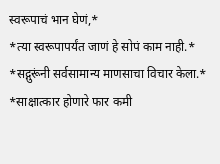स्वरूपाचं भान घेणं,*
*त्या स्वरूपापर्यंत जाणं हे सोपं काम नाही.*
*सद्गुरूंनी सर्वसामान्य माणसाचा विचार केला.*
*साक्षात्कार होणारे फार कमी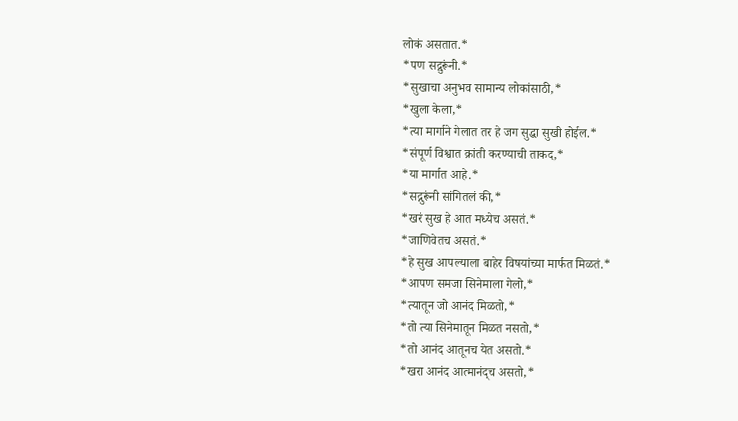लोकं असतात.*
*पण सद्गुरूंनी.*
*सुखाचा अनुभव सामान्य लोकांसाठी,*
*खुला केला,*
*त्या मार्गाने गेलात तर हे जग सुद्धा सुखी होईल.*
*संपूर्ण विश्वात क्रांती करण्याची ताकद,*
*या मार्गात आहे.*
*सद्गुरूंनी सांगितलं की,*
*खरं सुख हे आत मध्येच असतं.*
*जाणिवेतच असतं.*
*हे सुख आपल्याला बाहेर विषयांच्या मार्फत मिळतं.*
*आपण समजा सिनेमाला गेलो,*
*त्यातून जो आनंद मिळतो,*
*तो त्या सिनेमातून मिळत नसतो,*
*तो आनंद आतूनच येत असतो.*
*खरा आनंद आत्मानंद्च असतो,*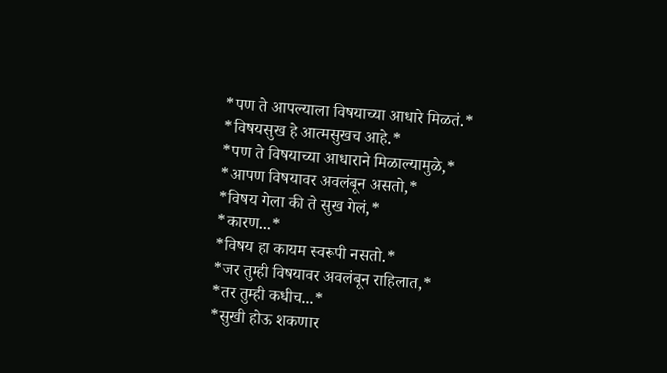*पण ते आपल्याला विषयाच्या आधारे मिळतं.*
*विषयसुख हे आत्मसुखच आहे.*
*पण ते विषयाच्या आधाराने मिळाल्यामुळे,*
*आपण विषयावर अवलंबून असतो,*
*विषय गेला की ते सुख गेलं,*
*कारण...*
*विषय हा कायम स्वरूपी नसतो.*
*जर तुम्ही विषयावर अवलंबून राहिलात,*
*तर तुम्ही कधीच...*
*सुखी होऊ शकणार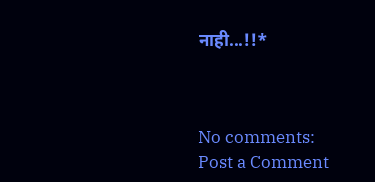नाही...!!*



No comments:
Post a Comment